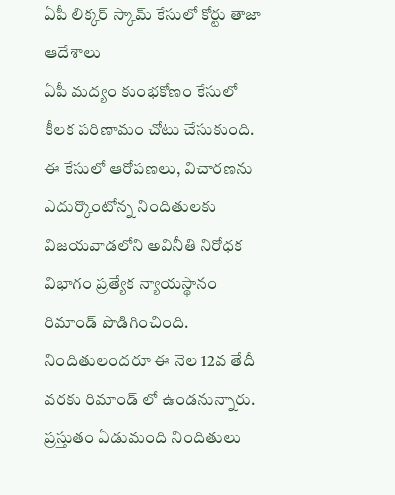ఏపీ లిక్కర్ స్కామ్ కేసులో కోర్టు తాజా ఆదేశాలు
ఏపీ మద్యం కుంభకోణం కేసులో కీలక పరిణామం చోటు చేసుకుంది. ఈ కేసులో ఆరోపణలు, విచారణను ఎదుర్కొంటోన్న నిందితులకు విజయవాడలోని అవినీతి నిరోధక విభాగం ప్రత్యేక న్యాయస్థానం రిమాండ్ పొడిగించింది. నిందితులందరూ ఈ నెల 12వ తేదీ వరకు రిమాండ్ లో ఉండనున్నారు. ప్రస్తుతం ఏడుమంది నిందితులు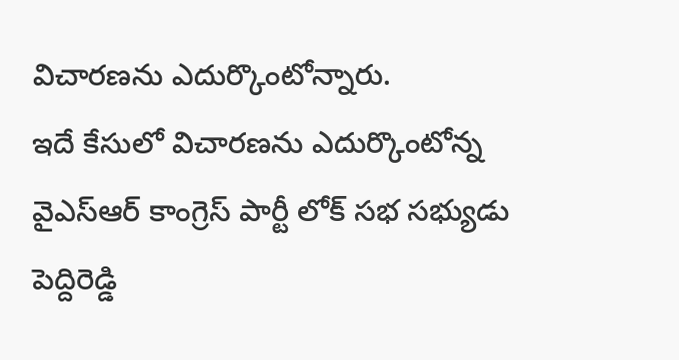విచారణను ఎదుర్కొంటోన్నారు.
ఇదే కేసులో విచారణను ఎదుర్కొంటోన్న వైఎస్ఆర్ కాంగ్రెస్ పార్టీ లోక్ సభ సభ్యుడు పెద్దిరెడ్డి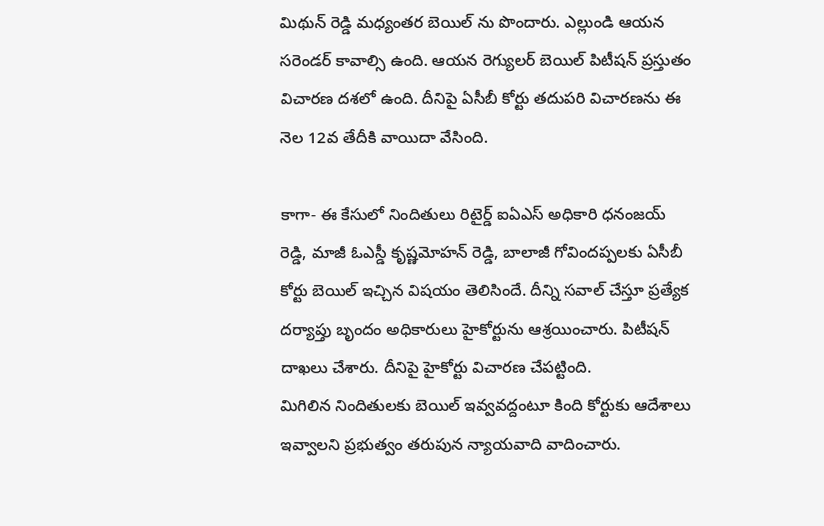మిథున్ రెడ్డి మధ్యంతర బెయిల్ ను పొందారు. ఎల్లుండి ఆయన సరెండర్ కావాల్సి ఉంది. ఆయన రెగ్యులర్ బెయిల్ పిటీషన్ ప్రస్తుతం విచారణ దశలో ఉంది. దీనిపై ఏసీబీ కోర్టు తదుపరి విచారణను ఈ నెల 12వ తేదీకి వాయిదా వేసింది.

కాగా- ఈ కేసులో నిందితులు రిటైర్డ్ ఐఏఎస్ అధికారి ధనంజయ్ రెడ్డి, మాజీ ఓఎస్డీ కృష్ణమోహన్ రెడ్డి, బాలాజీ గోవిందప్పలకు ఏసీబీ కోర్టు బెయిల్ ఇచ్చిన విషయం తెలిసిందే. దీన్ని సవాల్ చేస్తూ ప్రత్యేక దర్యాప్తు బృందం అధికారులు హైకోర్టును ఆశ్రయించారు. పిటీషన్ దాఖలు చేశారు. దీనిపై హైకోర్టు విచారణ చేపట్టింది.
మిగిలిన నిందితులకు బెయిల్ ఇవ్వవద్దంటూ కింది కోర్టుకు ఆదేశాలు ఇవ్వాలని ప్రభుత్వం తరుపున న్యాయవాది వాదించారు.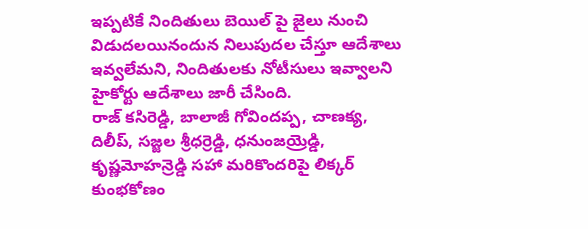ఇప్పటికే నిందితులు బెయిల్ పై జైలు నుంచి విడుదలయినందున నిలుపుదల చేస్తూ ఆదేశాలు ఇవ్వలేమని, నిందితులకు నోటీసులు ఇవ్వాలని హైకోర్టు ఆదేశాలు జారీ చేసింది.
రాజ్ కసిరెడ్డి, బాలాజీ గోవిందప్ప, చాణక్య, దిలీప్, సజ్జల శ్రీధర్రెడ్డి, ధనుంజయ్రెడ్డి, కృష్ణమోహన్రెడ్డి సహా మరికొందరిపై లిక్కర్ కుంభకోణం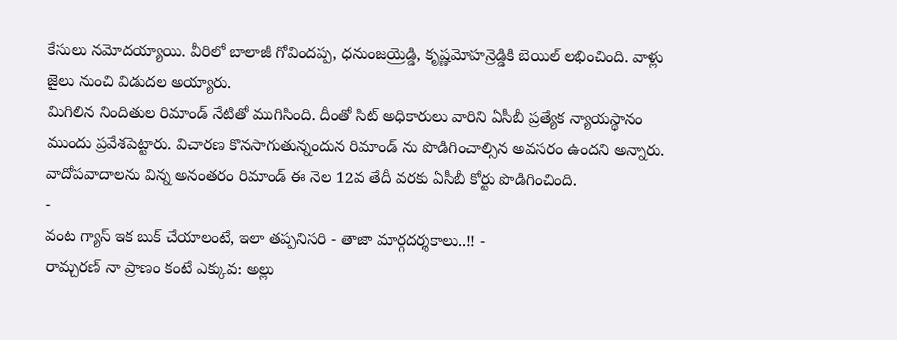కేసులు నమోదయ్యాయి. వీరిలో బాలాజీ గోవిందప్ప, ధనుంజయ్రెడ్డి, కృష్ణమోహన్రెడ్డికి బెయిల్ లభించింది. వాళ్లు జైలు నుంచి విడుదల అయ్యారు.
మిగిలిన నిందితుల రిమాండ్ నేటితో ముగిసింది. దీంతో సిట్ అధికారులు వారిని ఏసీబీ ప్రత్యేక న్యాయస్థానం ముందు ప్రవేశపెట్టారు. విచారణ కొనసాగుతున్నందున రిమాండ్ ను పొడిగించాల్సిన అవసరం ఉందని అన్నారు. వాదోపవాదాలను విన్న అనంతరం రిమాండ్ ఈ నెల 12వ తేదీ వరకు ఏసీబీ కోర్టు పొడిగించింది.
-
వంట గ్యాస్ ఇక బుక్ చేయాలంటే, ఇలా తప్పనిసరి - తాజా మార్గదర్శకాలు..!! -
రామ్చరణ్ నా ప్రాణం కంటే ఎక్కువ: అల్లు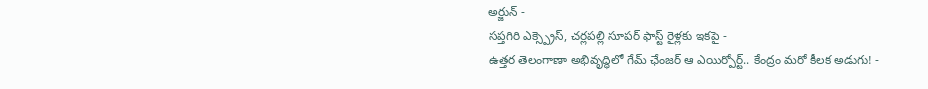అర్జున్ -
సప్తగిరి ఎక్స్ప్రెస్, చర్లపల్లి సూపర్ ఫాస్ట్ రైళ్లకు ఇకపై -
ఉత్తర తెలంగాణా అభివృద్ధిలో గేమ్ ఛేంజర్ ఆ ఎయిర్పోర్ట్.. కేంద్రం మరో కీలక అడుగు! -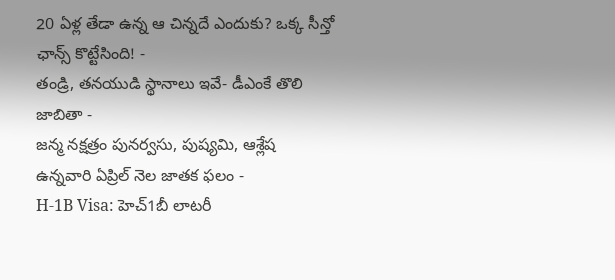20 ఏళ్ల తేడా ఉన్న ఆ చిన్నదే ఎందుకు? ఒక్క సీన్తో ఛాన్స్ కొట్టేసింది! -
తండ్రి, తనయుడి స్థానాలు ఇవే- డీఎంకే తొలి జాబితా -
జన్మ నక్షత్రం పునర్వసు, పుష్యమి, ఆశ్లేష ఉన్నవారి ఏప్రిల్ నెల జాతక ఫలం -
H-1B Visa: హెచ్1బీ లాటరీ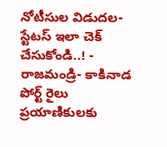నోటీసుల విడుదల-స్టేటస్ ఇలా చెక్ చేసుకోండి..! -
రాజమండ్రి- కాకినాడ పోర్ట్ రైలు ప్రయాణికులకు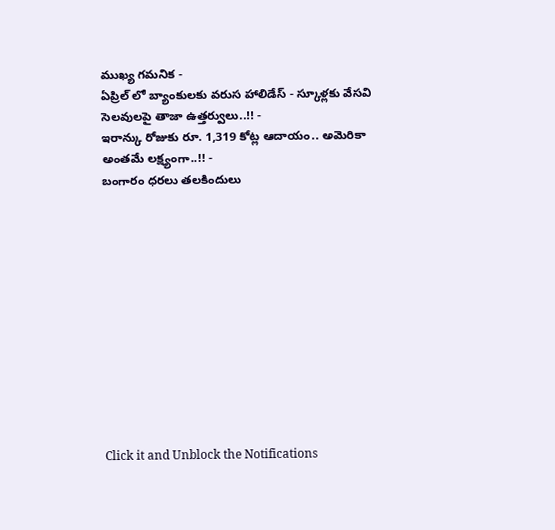ముఖ్య గమనిక -
ఏప్రిల్ లో బ్యాంకులకు వరుస హాలిడేస్ - స్కూళ్లకు వేసవి సెలవులపై తాజా ఉత్తర్వులు..!! -
ఇరాన్కు రోజుకు రూ. 1,319 కోట్ల ఆదాయం.. అమెరికా అంతమే లక్ష్యంగా..!! -
బంగారం ధరలు తలకిందులు












Click it and Unblock the Notifications